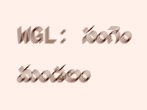WGL: సంగెం మండలం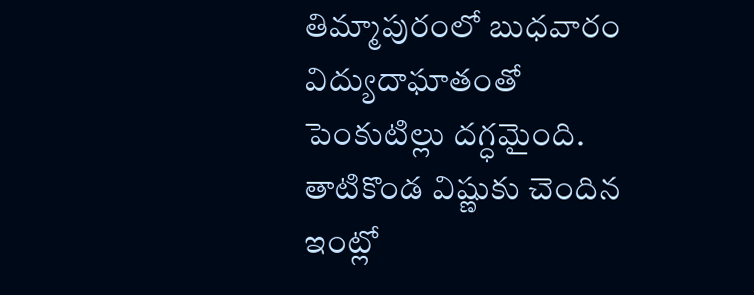తిమ్మాపురంలో బుధవారం విద్యుదాఘాతంతో పెంకుటిల్లు దగ్ధమైంది. తాటికొండ విష్ణుకు చెందిన ఇంట్లో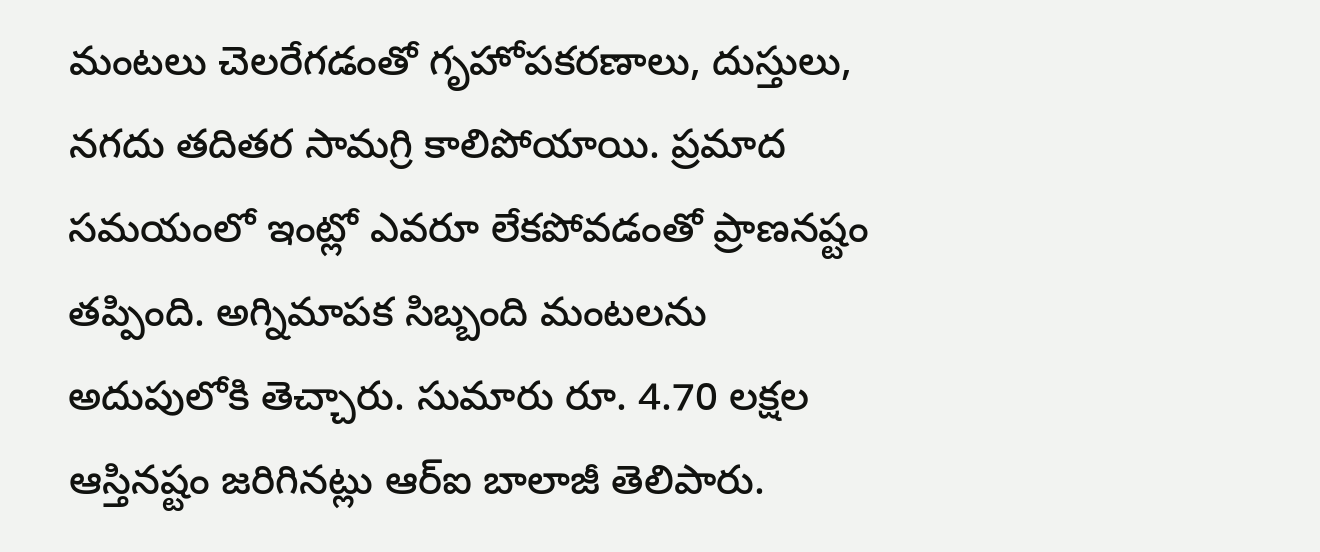మంటలు చెలరేగడంతో గృహోపకరణాలు, దుస్తులు, నగదు తదితర సామగ్రి కాలిపోయాయి. ప్రమాద సమయంలో ఇంట్లో ఎవరూ లేకపోవడంతో ప్రాణనష్టం తప్పింది. అగ్నిమాపక సిబ్బంది మంటలను అదుపులోకి తెచ్చారు. సుమారు రూ. 4.70 లక్షల ఆస్తినష్టం జరిగినట్లు ఆర్ఐ బాలాజీ తెలిపారు.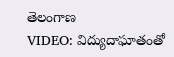తెలంగాణ
VIDEO: విద్యుదాఘాతంతో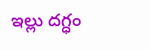ఇల్లు దగ్ధం